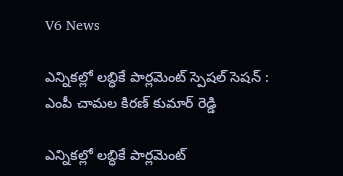V6 News

ఎన్నికల్లో లబ్ధికే పార్లమెంట్ స్పెషల్ సెషన్ : ఎంపీ చామల కిరణ్ కుమార్ రెడ్డి

ఎన్నికల్లో లబ్ధికే పార్లమెంట్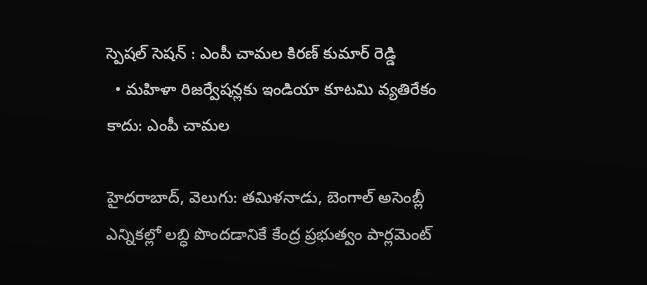స్పెషల్ సెషన్ : ఎంపీ చామల కిరణ్ కుమార్ రెడ్డి
  • మహిళా రిజర్వేషన్లకు ఇండియా కూటమి వ్యతిరేకం కాదు: ఎంపీ చామల

హైదరాబాద్, వెలుగు: తమిళనాడు, బెంగాల్ అసెంబ్లీ ఎన్నికల్లో లబ్ధి పొందడానికే కేంద్ర ప్రభుత్వం పార్లమెంట్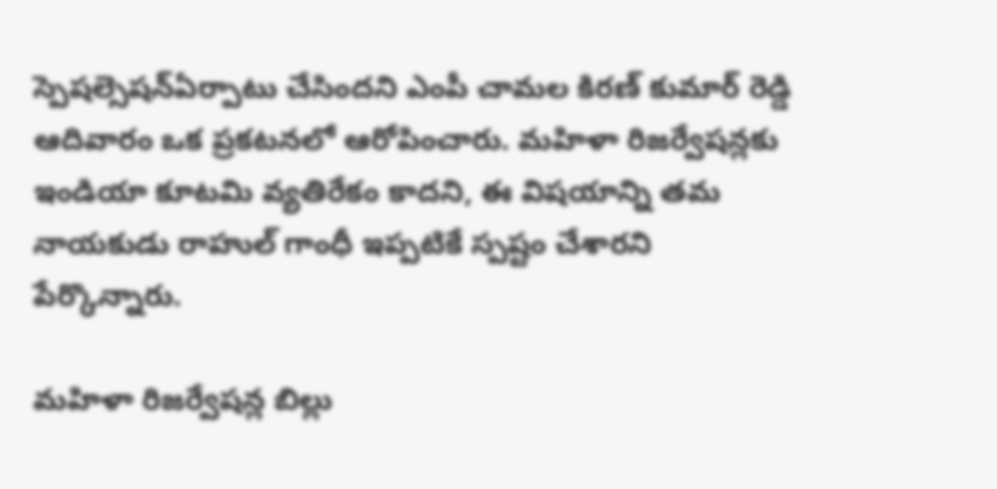స్పెషల్సెషన్ఏర్పాటు చేసిందని ఎంపీ చామల కిరణ్ కుమార్ రెడ్డి ఆదివారం ఒక ప్రకటనలో ఆరోపించారు. మహిళా రిజర్వేషన్లకు ఇండియా కూటమి వ్యతిరేకం కాదని, ఈ విషయాన్ని తమ నాయకుడు రాహుల్ గాంధీ ఇప్పటికే స్పష్టం చేశారని పేర్కొన్నారు.

మహిళా రిజర్వేషన్ల బిల్లు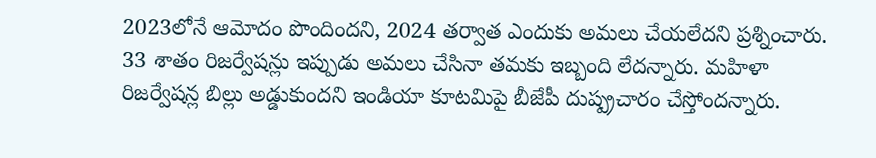2023లోనే ఆమోదం పొందిందని, 2024 తర్వాత ఎందుకు అమలు చేయలేదని ప్రశ్నించారు. 33 శాతం రిజర్వేషన్లు ఇప్పుడు అమలు చేసినా తమకు ఇబ్బంది లేదన్నారు. మహిళా రిజర్వేషన్ల బిల్లు అడ్డుకుందని ఇండియా కూటమిపై బీజేపీ దుష్ప్రచారం చేస్తోందన్నారు.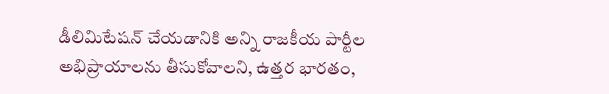డీలిమిటేషన్ చేయడానికి అన్ని రాజకీయ పార్టీల అభిప్రాయాలను తీసుకోవాలని, ఉత్తర భారతం,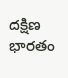దక్షిణ భారతం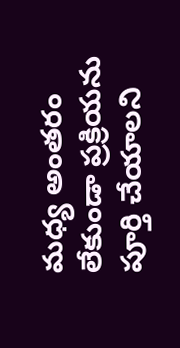మధ్య అంతరం లేకుండా ప్రక్రియను పూర్తి చేయాలని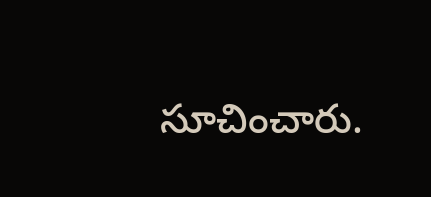సూచించారు.